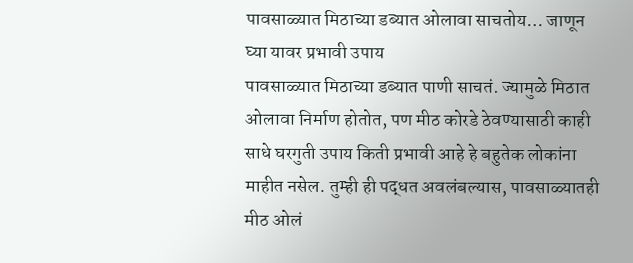पावसाळ्यात मिठाच्या डब्यात ओलावा साचतोय… जाणून घ्या यावर प्रभावी उपाय
पावसाळ्यात मिठाच्या डब्यात पाणी साचतं. ज्यामुळे मिठात ओलावा निर्माण होतोत, पण मीठ कोरडे ठेवण्यासाठी काही साधे घरगुती उपाय किती प्रभावी आहे हे बहुतेक लोकांना माहीत नसेल. तुम्ही ही पद्धत अवलंबल्यास, पावसाळ्यातही मीठ ओलं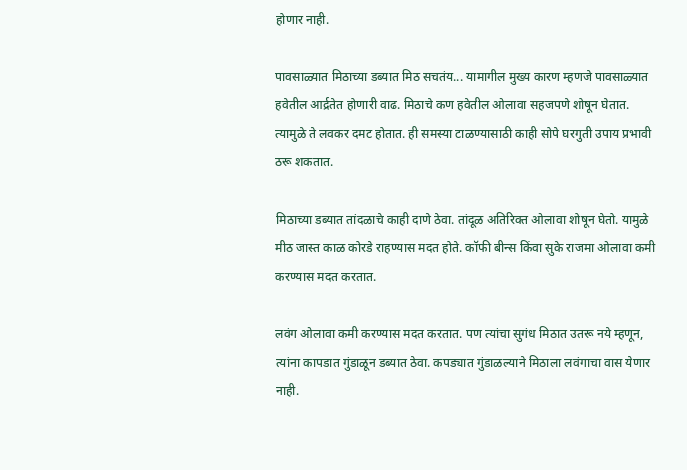होणार नाही.

पावसाळ्यात मिठाच्या डब्यात मिठ सचतंय... यामागील मुख्य कारण म्हणजे पावसाळ्यात हवेतील आर्द्रतेत होणारी वाढ. मिठाचे कण हवेतील ओलावा सहजपणे शोषून घेतात. त्यामुळे ते लवकर दमट होतात. ही समस्या टाळण्यासाठी काही सोपे घरगुती उपाय प्रभावी ठरू शकतात.

मिठाच्या डब्यात तांदळाचे काही दाणे ठेवा. तांदूळ अतिरिक्त ओलावा शोषून घेतो. यामुळे मीठ जास्त काळ कोरडे राहण्यास मदत होते. कॉफी बीन्स किंवा सुके राजमा ओलावा कमी करण्यास मदत करतात.

लवंग ओलावा कमी करण्यास मदत करतात. पण त्यांचा सुगंध मिठात उतरू नये म्हणून, त्यांना कापडात गुंडाळून डब्यात ठेवा. कपड्यात गुंडाळल्याने मिठाला लवंगाचा वास येणार नाही.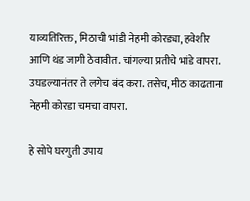याव्यतिरिक्त, मिठाची भांडी नेहमी कोरड्या, हवेशीर आणि थंड जागी ठेवावीत. चांगल्या प्रतीचे भांडे वापरा. उघडल्यानंतर ते लगेच बंद करा. तसेच, मीठ काढताना नेहमी कोरडा चमचा वापरा.

हे सोपे घरगुती उपाय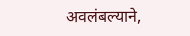अवलंबल्याने,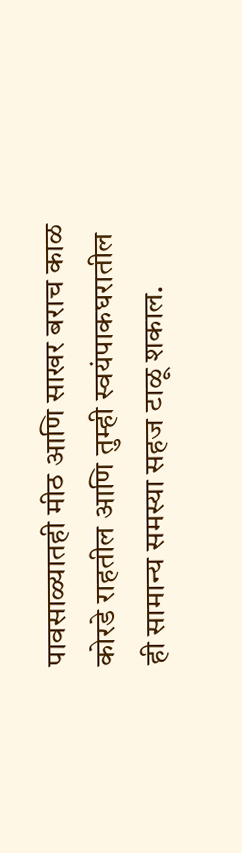पावसाळ्यातही मीठ आणि साखर बराच काळ कोरडे राहतील आणि तुम्ही स्वयंपाकघरातील ही सामान्य समस्या सहज टाळू शकाल.